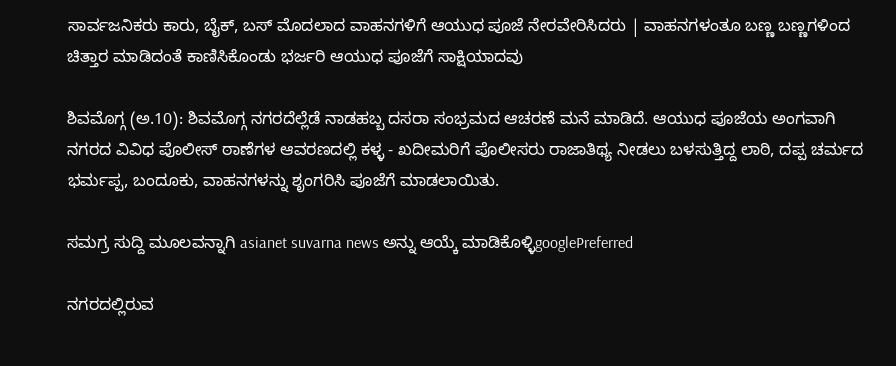ಸಾರ್ವಜನಿಕರು ಕಾರು, ಬೈಕ್, ಬಸ್ ಮೊದಲಾದ ವಾಹನಗಳಿಗೆ ಆಯುಧ ಪೂಜೆ ನೇರವೇರಿಸಿದರು | ವಾಹನಗಳಂತೂ ಬಣ್ಣ ಬಣ್ಣಗಳಿಂದ ಚಿತ್ತಾರ ಮಾಡಿದಂತೆ ಕಾಣಿಸಿಕೊಂಡು ಭರ್ಜರಿ ಆಯುಧ ಪೂಜೆಗೆ ಸಾಕ್ಷಿಯಾದವು

ಶಿವಮೊಗ್ಗ (ಅ.10): ಶಿವಮೊಗ್ಗ ನಗರದೆಲ್ಲೆಡೆ ನಾಡಹಬ್ಬ ದಸರಾ ಸಂಭ್ರಮದ ಆಚರಣೆ ಮನೆ ಮಾಡಿದೆ. ಆಯುಧ ಪೂಜೆಯ ಅಂಗವಾಗಿ ನಗರದ ವಿವಿಧ ಪೊಲೀಸ್ ಠಾಣೆಗಳ ಆವರಣದಲ್ಲಿ ಕಳ್ಳ - ಖದೀಮರಿಗೆ ಪೊಲೀಸರು ರಾಜಾತಿಥ್ಯ ನೀಡಲು ಬಳಸುತ್ತಿದ್ದ ಲಾಠಿ, ದಪ್ಪ ಚರ್ಮದ ಭರ್ಮಪ್ಪ, ಬಂದೂಕು, ವಾಹನಗಳನ್ನು ಶೃಂಗರಿಸಿ ಪೂಜೆಗೆ ಮಾಡಲಾಯಿತು.

ಸಮಗ್ರ ಸುದ್ದಿ ಮೂಲವನ್ನಾಗಿ asianet suvarna news ಅನ್ನು ಆಯ್ಕೆ ಮಾಡಿಕೊಳ್ಳಿgooglePreferred

ನಗರದಲ್ಲಿರುವ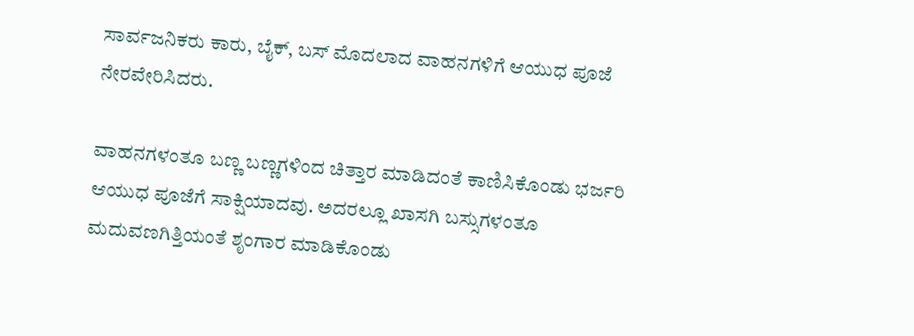ಸಾರ್ವಜನಿಕರು ಕಾರು, ಬೈಕ್, ಬಸ್ ಮೊದಲಾದ ವಾಹನಗಳಿಗೆ ಆಯುಧ ಪೂಜೆ ನೇರವೇರಿಸಿದರು.

ವಾಹನಗಳಂತೂ ಬಣ್ಣ ಬಣ್ಣಗಳಿಂದ ಚಿತ್ತಾರ ಮಾಡಿದಂತೆ ಕಾಣಿಸಿಕೊಂಡು ಭರ್ಜರಿ ಆಯುಧ ಪೂಜೆಗೆ ಸಾಕ್ಷಿಯಾದವು. ಅದರಲ್ಲೂ ಖಾಸಗಿ ಬಸ್ಸುಗಳಂತೂ ಮದುವಣಗಿತ್ತಿಯಂತೆ ಶೃಂಗಾರ ಮಾಡಿಕೊಂಡು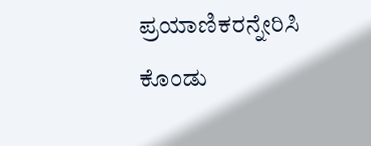ಪ್ರಯಾಣಿಕರನ್ನೇರಿಸಿ ಕೊಂಡು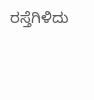ರಸ್ತೆಗಿಳಿದು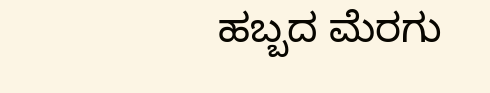ಹಬ್ಬದ ಮೆರಗು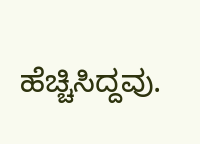ಹೆಚ್ಚಿಸಿದ್ದವು.